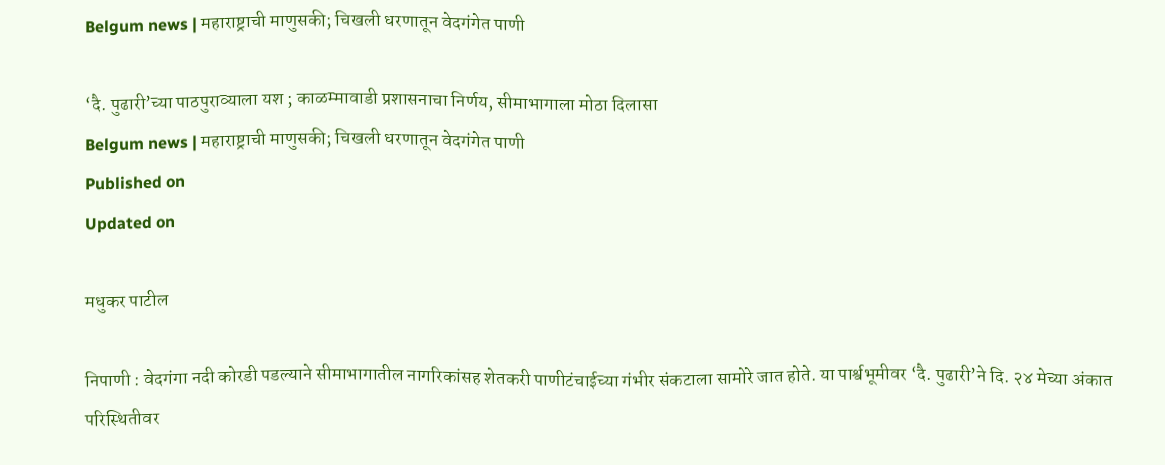Belgum news | महाराष्ट्राची माणुसकी; चिखली धरणातून वेदगंगेत पाणी

‘दै. पुढारी’च्या पाठपुराव्याला यश ; काळम्मावाडी प्रशासनाचा निर्णय, सीमाभागाला मोठा दिलासा
Belgum news | महाराष्ट्राची माणुसकी; चिखली धरणातून वेदगंगेत पाणी
Published on
Updated on

मधुकर पाटील

निपाणी : वेदगंगा नदी कोरडी पडल्याने सीमाभागातील नागरिकांसह शेतकरी पाणीटंचाईच्या गंभीर संकटाला सामोरे जात होते. या पार्श्वभूमीवर ‘दै. पुढारी’ने दि. २४ मेच्या अंकात परिस्थितीवर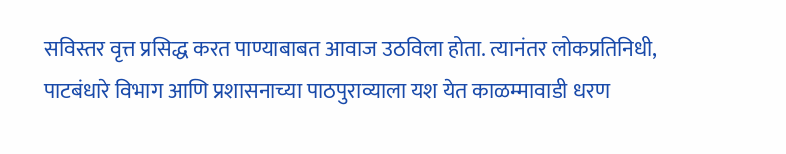सविस्तर वृत्त प्रसिद्ध करत पाण्याबाबत आवाज उठविला होता. त्यानंतर लोकप्रतिनिधी, पाटबंधारे विभाग आणि प्रशासनाच्या पाठपुराव्याला यश येत काळम्मावाडी धरण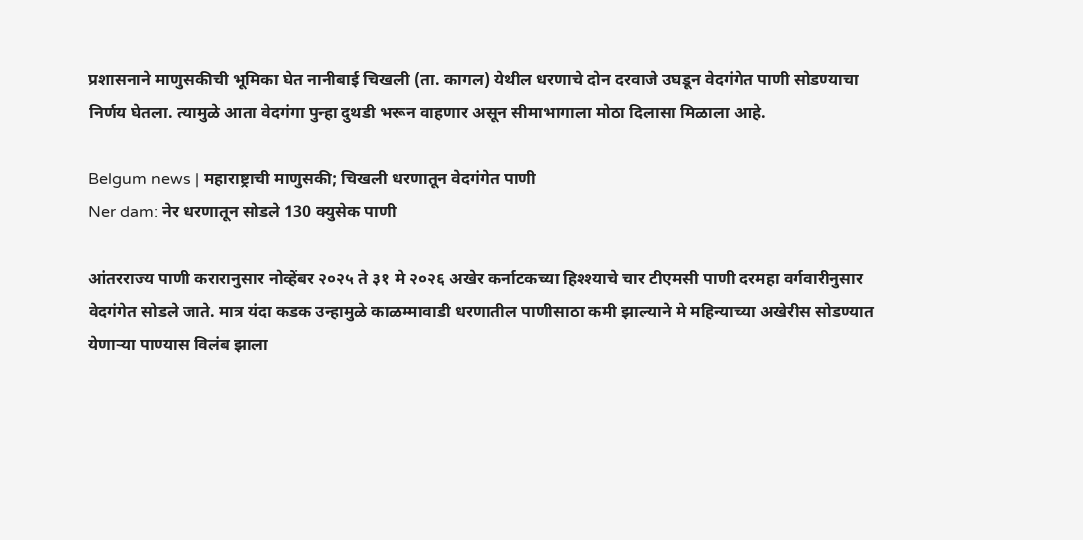प्रशासनाने माणुसकीची भूमिका घेत नानीबाई चिखली (ता. कागल) येथील धरणाचे दोन दरवाजे उघडून वेदगंगेत पाणी सोडण्याचा निर्णय घेतला. त्यामुळे आता वेदगंगा पुन्हा दुथडी भरून वाहणार असून सीमाभागाला मोठा दिलासा मिळाला आहे.

Belgum news | महाराष्ट्राची माणुसकी; चिखली धरणातून वेदगंगेत पाणी
Ner dam: नेर धरणातून सोडले 130 क्युसेक पाणी

आंतरराज्य पाणी करारानुसार नोव्हेंबर २०२५ ते ३१ मे २०२६ अखेर कर्नाटकच्या हिश्श्याचे चार टीएमसी पाणी दरमहा वर्गवारीनुसार वेदगंगेत सोडले जाते. मात्र यंदा कडक उन्हामुळे काळम्मावाडी धरणातील पाणीसाठा कमी झाल्याने मे महिन्याच्या अखेरीस सोडण्यात येणाऱ्या पाण्यास विलंब झाला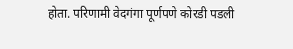होता. परिणामी वेदगंगा पूर्णपणे कोरडी पडली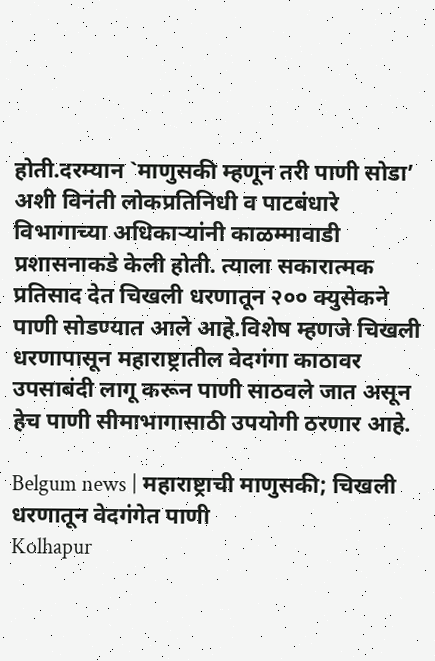होती.दरम्यान `माणुसकी म्हणून तरी पाणी सोडा’ अशी विनंती लोकप्रतिनिधी व पाटबंधारे विभागाच्या अधिकाऱ्यांनी काळम्मावाडी प्रशासनाकडे केली होती. त्याला सकारात्मक प्रतिसाद देत चिखली धरणातून २०० क्युसेकने पाणी सोडण्यात आले आहे.विशेष म्हणजे चिखली धरणापासून महाराष्ट्रातील वेदगंगा काठावर उपसाबंदी लागू करून पाणी साठवले जात असून हेच पाणी सीमाभागासाठी उपयोगी ठरणार आहे.

Belgum news | महाराष्ट्राची माणुसकी; चिखली धरणातून वेदगंगेत पाणी
Kolhapur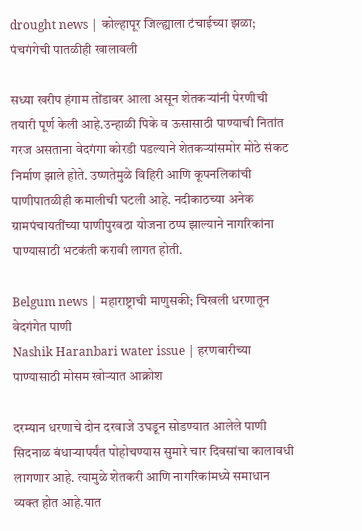drought news | कोल्हापूर जिल्ह्याला टंचाईच्या झळा; पंचगंगेची पातळीही खालावली

सध्या खरीप हंगाम तोंडावर आला असून शेतकऱ्यांनी पेरणीची तयारी पूर्ण केली आहे.उन्हाळी पिके व ऊसासाठी पाण्याची नितांत गरज असताना वेदगंगा कोरडी पडल्याने शेतकऱ्यांसमोर मोठे संकट निर्माण झाले होते. उष्णतेमुळे विहिरी आणि कूपनलिकांची पाणीपातळीही कमालीची घटली आहे. नदीकाठच्या अनेक ग्रामपंचायतींच्या पाणीपुरवठा योजना ठप्प झाल्याने नागरिकांना पाण्यासाठी भटकंती करावी लागत होती.

Belgum news | महाराष्ट्राची माणुसकी; चिखली धरणातून वेदगंगेत पाणी
Nashik Haranbari water issue | हरणबारीच्या पाण्यासाठी मोसम खोऱ्यात आक्रोश

दरम्यान धरणाचे दोन दरवाजे उघडून सोडण्यात आलेले पाणी सिदनाळ बंधाऱ्यापर्यंत पोहोचण्यास सुमारे चार दिवसांचा कालावधी लागणार आहे. त्यामुळे शेतकरी आणि नागरिकांमध्ये समाधान व्यक्त होत आहे.यात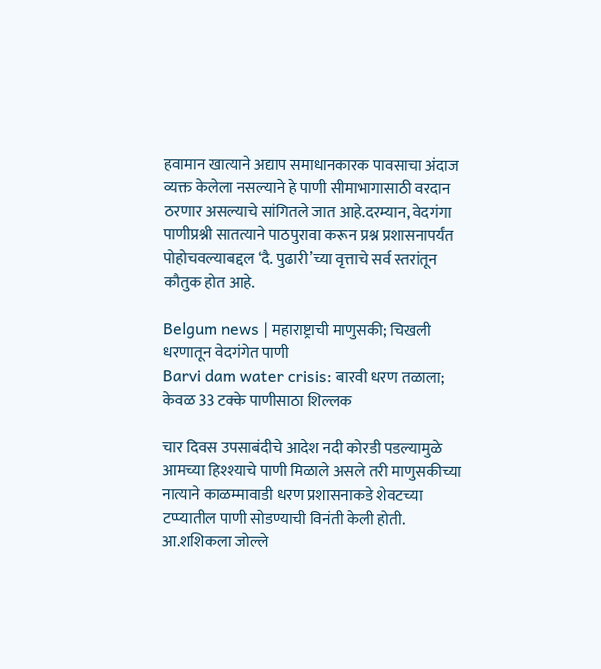हवामान खात्याने अद्याप समाधानकारक पावसाचा अंदाज व्यक्त केलेला नसल्याने हे पाणी सीमाभागासाठी वरदान ठरणार असल्याचे सांगितले जात आहे.दरम्यान, वेदगंगा पाणीप्रश्नी सातत्याने पाठपुरावा करून प्रश्न प्रशासनापर्यंत पोहोचवल्याबद्दल ‘दै. पुढारी’च्या वृत्ताचे सर्व स्तरांतून कौतुक होत आहे.

Belgum news | महाराष्ट्राची माणुसकी; चिखली धरणातून वेदगंगेत पाणी
Barvi dam water crisis: बारवी धरण तळाला; केवळ 33 टक्के पाणीसाठा शिल्लक

चार दिवस उपसाबंदीचे आदेश नदी कोरडी पडल्यामुळे आमच्या हिश्श्याचे पाणी मिळाले असले तरी माणुसकीच्या नात्याने काळम्मावाडी धरण प्रशासनाकडे शेवटच्या टप्प्यातील पाणी सोडण्याची विनंती केली होती. आ.शशिकला जोल्ले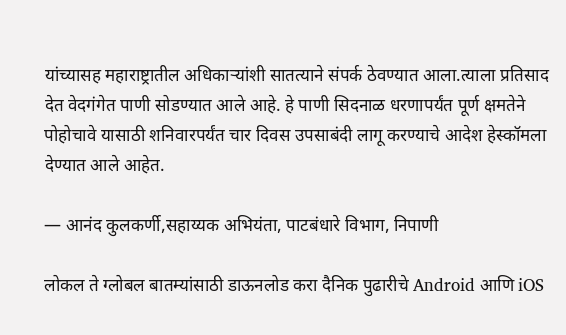यांच्यासह महाराष्ट्रातील अधिकाऱ्यांशी सातत्याने संपर्क ठेवण्यात आला.त्याला प्रतिसाद देत वेदगंगेत पाणी सोडण्यात आले आहे. हे पाणी सिदनाळ धरणापर्यंत पूर्ण क्षमतेने पोहोचावे यासाठी शनिवारपर्यंत चार दिवस उपसाबंदी लागू करण्याचे आदेश हेस्कॉमला देण्यात आले आहेत.

— आनंद कुलकर्णी,सहाय्यक अभियंता, पाटबंधारे विभाग, निपाणी

लोकल ते ग्लोबल बातम्यांसाठी डाऊनलोड करा दैनिक पुढारीचे Android आणि iOS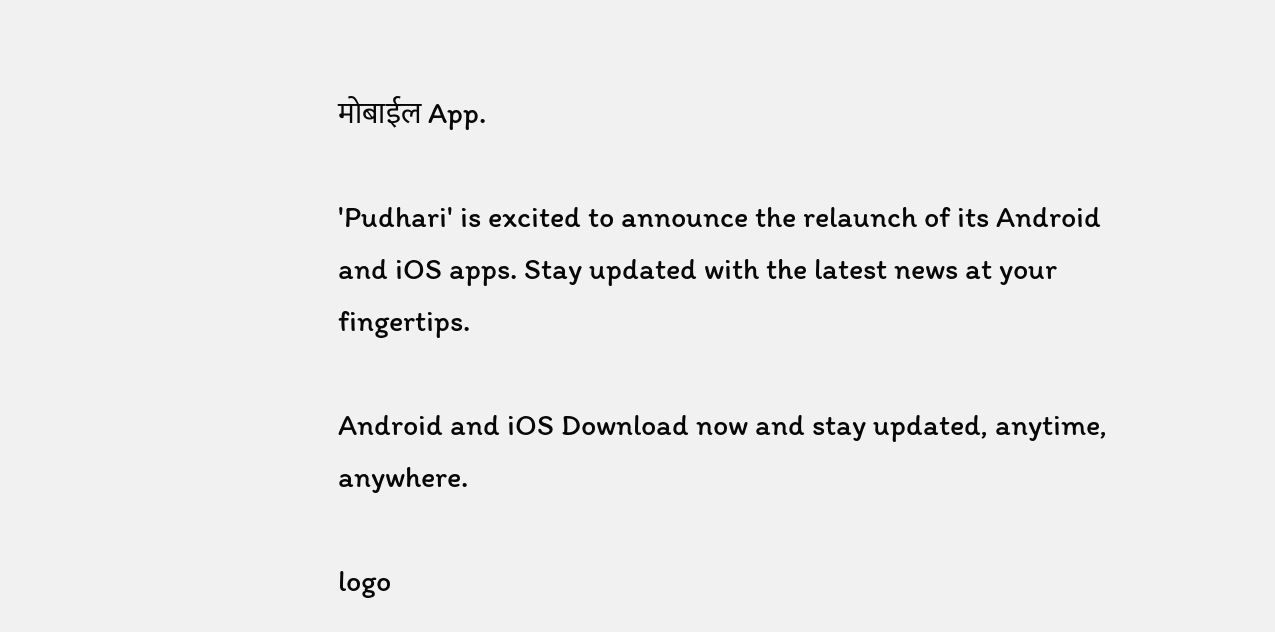मोबाईल App.

'Pudhari' is excited to announce the relaunch of its Android and iOS apps. Stay updated with the latest news at your fingertips.

Android and iOS Download now and stay updated, anytime, anywhere.

logo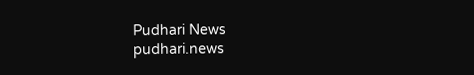Pudhari News
pudhari.news